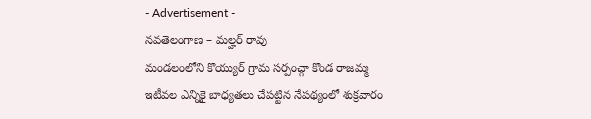- Advertisement -
నవతెలంగాణ – మల్హర్ రావు
మండలంలోని కొయ్యుర్ గ్రామ సర్పంచ్గా కొండ రాజమ్మ ఇటీవల ఎన్నికై బాధ్యతలు చేపట్టిన నేపథ్యంలో శుక్రవారం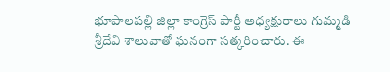భూపాలపల్లి జిల్లా కాంగ్రెస్ పార్టీ అధ్యక్షురాలు గుమ్మడి శ్రీదేవి శాలువాతో ఘనంగా సత్కరించారు. ఈ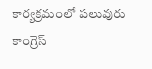కార్యక్రమంలో పలువురు కాంగ్రెస్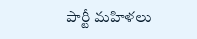పార్టీ మహిళలు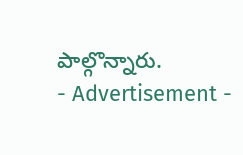పాల్గొన్నారు.
- Advertisement -